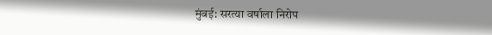मुंबई: सरत्या वर्षाला निरोप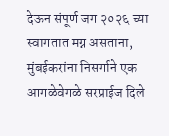देऊन संपूर्ण जग २०२६ च्या स्वागतात मग्न असताना, मुंबईकरांना निसर्गाने एक आगळेवेगळे सरप्राईज दिले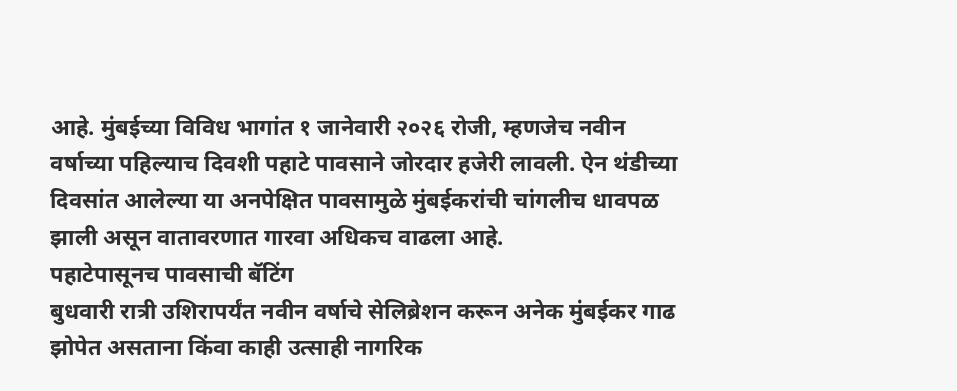आहे. मुंबईच्या विविध भागांत १ जानेवारी २०२६ रोजी, म्हणजेच नवीन वर्षाच्या पहिल्याच दिवशी पहाटे पावसाने जोरदार हजेरी लावली. ऐन थंडीच्या दिवसांत आलेल्या या अनपेक्षित पावसामुळे मुंबईकरांची चांगलीच धावपळ झाली असून वातावरणात गारवा अधिकच वाढला आहे.
पहाटेपासूनच पावसाची बॅटिंग
बुधवारी रात्री उशिरापर्यंत नवीन वर्षाचे सेलिब्रेशन करून अनेक मुंबईकर गाढ झोपेत असताना किंवा काही उत्साही नागरिक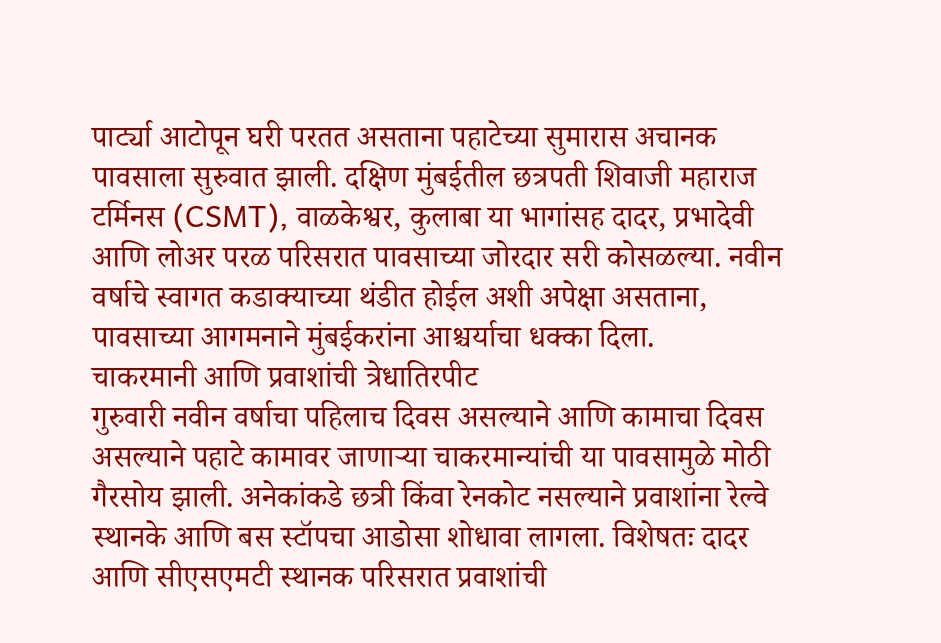पार्ट्या आटोपून घरी परतत असताना पहाटेच्या सुमारास अचानक पावसाला सुरुवात झाली. दक्षिण मुंबईतील छत्रपती शिवाजी महाराज टर्मिनस (CSMT), वाळकेश्वर, कुलाबा या भागांसह दादर, प्रभादेवी आणि लोअर परळ परिसरात पावसाच्या जोरदार सरी कोसळल्या. नवीन वर्षाचे स्वागत कडाक्याच्या थंडीत होईल अशी अपेक्षा असताना, पावसाच्या आगमनाने मुंबईकरांना आश्चर्याचा धक्का दिला.
चाकरमानी आणि प्रवाशांची त्रेधातिरपीट
गुरुवारी नवीन वर्षाचा पहिलाच दिवस असल्याने आणि कामाचा दिवस असल्याने पहाटे कामावर जाणाऱ्या चाकरमान्यांची या पावसामुळे मोठी गैरसोय झाली. अनेकांकडे छत्री किंवा रेनकोट नसल्याने प्रवाशांना रेल्वे स्थानके आणि बस स्टॉपचा आडोसा शोधावा लागला. विशेषतः दादर आणि सीएसएमटी स्थानक परिसरात प्रवाशांची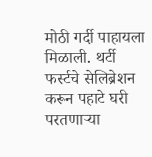मोठी गर्दी पाहायला मिळाली. थर्टी फर्स्टचे सेलिब्रेशन करून पहाटे घरी परतणाऱ्या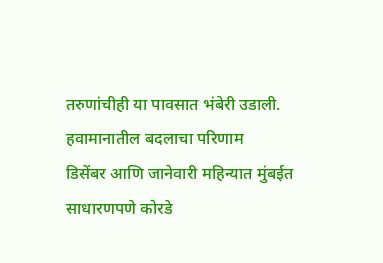तरुणांचीही या पावसात भंबेरी उडाली.
हवामानातील बदलाचा परिणाम
डिसेंबर आणि जानेवारी महिन्यात मुंबईत साधारणपणे कोरडे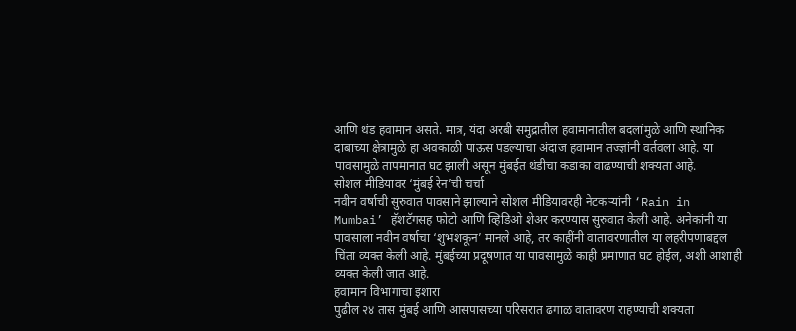आणि थंड हवामान असते. मात्र, यंदा अरबी समुद्रातील हवामानातील बदलांमुळे आणि स्थानिक दाबाच्या क्षेत्रामुळे हा अवकाळी पाऊस पडल्याचा अंदाज हवामान तज्ज्ञांनी वर्तवला आहे. या पावसामुळे तापमानात घट झाली असून मुंबईत थंडीचा कडाका वाढण्याची शक्यता आहे.
सोशल मीडियावर ‘मुंबई रेन’ची चर्चा
नवीन वर्षाची सुरुवात पावसाने झाल्याने सोशल मीडियावरही नेटकऱ्यांनी ‘Rain in Mumbai’ हॅशटॅगसह फोटो आणि व्हिडिओ शेअर करण्यास सुरुवात केली आहे. अनेकांनी या पावसाला नवीन वर्षाचा ‘शुभशकून’ मानले आहे, तर काहींनी वातावरणातील या लहरीपणाबद्दल चिंता व्यक्त केली आहे. मुंबईच्या प्रदूषणात या पावसामुळे काही प्रमाणात घट होईल, अशी आशाही व्यक्त केली जात आहे.
हवामान विभागाचा इशारा
पुढील २४ तास मुंबई आणि आसपासच्या परिसरात ढगाळ वातावरण राहण्याची शक्यता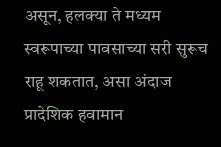असून, हलक्या ते मध्यम स्वरूपाच्या पावसाच्या सरी सुरूच राहू शकतात, असा अंदाज प्रादेशिक हवामान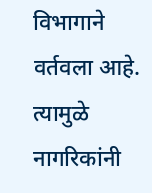विभागाने वर्तवला आहे. त्यामुळे नागरिकांनी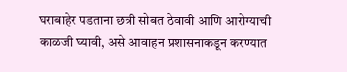घराबाहेर पडताना छत्री सोबत ठेवावी आणि आरोग्याची काळजी घ्यावी, असे आवाहन प्रशासनाकडून करण्यात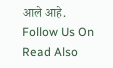आले आहे.
Follow Us On
Read Also